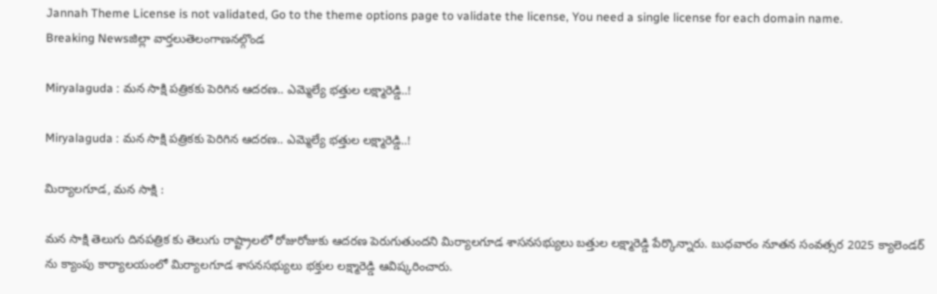Jannah Theme License is not validated, Go to the theme options page to validate the license, You need a single license for each domain name.
Breaking Newsజిల్లా వార్తలుతెలంగాణనల్గొండ

Miryalaguda : మన సాక్షి పత్రికకు పెరిగిన ఆదరణ.. ఎమ్మెల్యే భత్తుల లక్ష్మారెడ్డి..!

Miryalaguda : మన సాక్షి పత్రికకు పెరిగిన ఆదరణ.. ఎమ్మెల్యే భత్తుల లక్ష్మారెడ్డి..!

మిర్యాలగూడ, మన సాక్షి :

మన సాక్షి తెలుగు దినపత్రిక కు తెలుగు రాష్ట్రాలలో రోజురోజుకు ఆదరణ పెరుగుతుందని మిర్యాలగూడ శాసనసభ్యులు బత్తుల లక్ష్మారెడ్డి పేర్కొన్నారు. బుధవారం నూతన సంవత్సర 2025 క్యాలెండర్ ను క్యాంపు కార్యాలయంలో మిర్యాలగూడ శాసనసభ్యులు భక్తుల లక్ష్మారెడ్డి ఆవిష్కరించారు.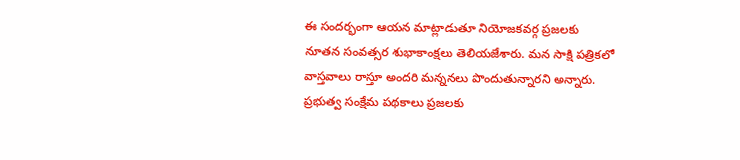ఈ సందర్భంగా ఆయన మాట్లాడుతూ నియోజకవర్గ ప్రజలకు నూతన సంవత్సర శుభాకాంక్షలు తెలియజేశారు. మన సాక్షి పత్రికలో వాస్తవాలు రాస్తూ అందరి మన్ననలు పొందుతున్నారని అన్నారు. ప్రభుత్వ సంక్షేమ పథకాలు ప్రజలకు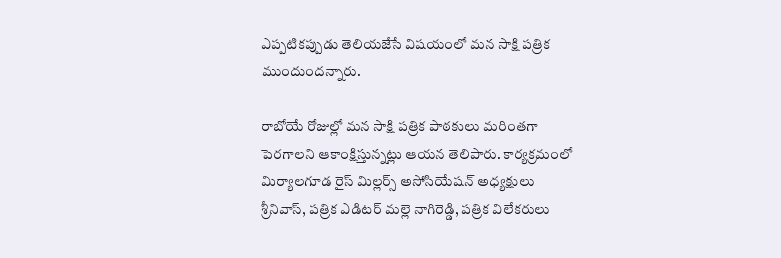ఎప్పటికప్పుడు తెలియజేసే విషయంలో మన సాక్షి పత్రిక ముందుందన్నారు.

రాబోయే రోజుల్లో మన సాక్షి పత్రిక పాఠకులు మరింతగా పెరగాలని ఆకాంక్షిస్తున్నట్లు ఆయన తెలిపారు. కార్యక్రమంలో మిర్యాలగూడ రైస్ మిల్లర్స్ అసోసియేషన్ అధ్యక్షులు శ్రీనివాస్, పత్రిక ఎడిటర్ మల్లె నాగిరెడ్డి, పత్రిక విలేకరులు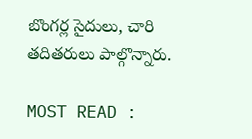బొంగర్ల సైదులు, చారి తదితరులు పాల్గొన్నారు.

MOST READ :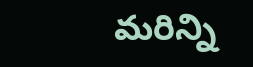మరిన్ని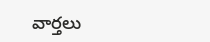వార్తలు